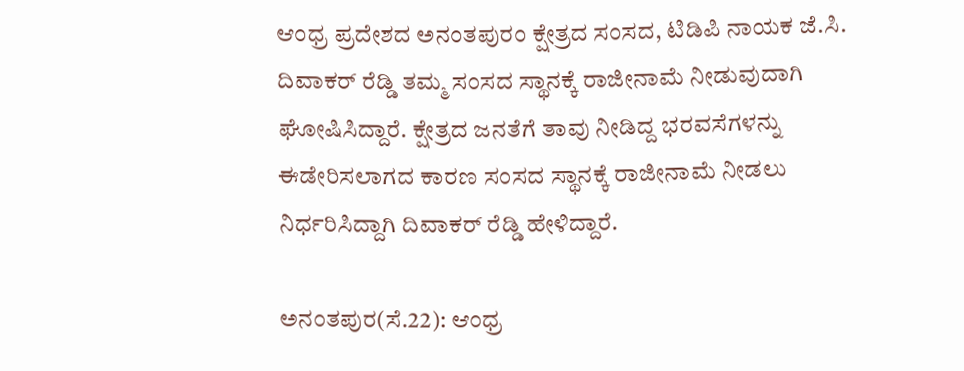ಆಂಧ್ರ ಪ್ರದೇಶದ ಅನಂತಪುರಂ ಕ್ಷೇತ್ರದ ಸಂಸದ, ಟಿಡಿಪಿ ನಾಯಕ ಜೆ.ಸಿ. ದಿವಾಕರ್‌ ರೆಡ್ಡಿ ತಮ್ಮ ಸಂಸದ ಸ್ಥಾನಕ್ಕೆ ರಾಜೀನಾಮೆ ನೀಡುವುದಾಗಿ ಘೋಷಿಸಿದ್ದಾರೆ. ಕ್ಷೇತ್ರದ ಜನತೆಗೆ ತಾವು ನೀಡಿದ್ದ ಭರವಸೆಗಳನ್ನು ಈಡೇರಿಸಲಾಗದ ಕಾರಣ ಸಂಸದ ಸ್ಥಾನಕ್ಕೆ ರಾಜೀನಾಮೆ ನೀಡಲು ನಿರ್ಧರಿಸಿದ್ದಾಗಿ ದಿವಾಕರ್‌ ರೆಡ್ಡಿ ಹೇಳಿದ್ದಾರೆ.

ಅನಂತಪುರ(ಸೆ.22): ಆಂಧ್ರ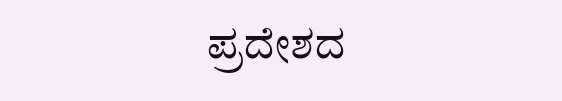ಪ್ರದೇಶದ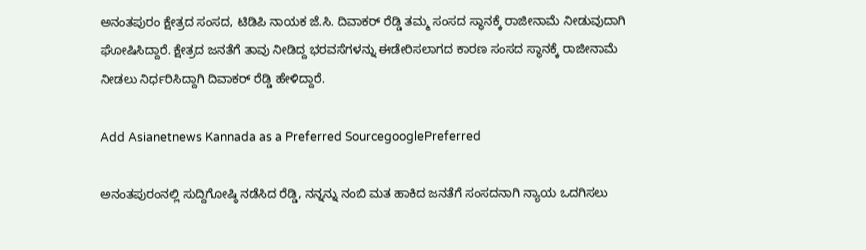ಅನಂತಪುರಂ ಕ್ಷೇತ್ರದ ಸಂಸದ, ಟಿಡಿಪಿ ನಾಯಕ ಜೆ.ಸಿ. ದಿವಾಕರ್‌ ರೆಡ್ಡಿ ತಮ್ಮ ಸಂಸದ ಸ್ಥಾನಕ್ಕೆ ರಾಜೀನಾಮೆ ನೀಡುವುದಾಗಿ ಘೋಷಿಸಿದ್ದಾರೆ. ಕ್ಷೇತ್ರದ ಜನತೆಗೆ ತಾವು ನೀಡಿದ್ದ ಭರವಸೆಗಳನ್ನು ಈಡೇರಿಸಲಾಗದ ಕಾರಣ ಸಂಸದ ಸ್ಥಾನಕ್ಕೆ ರಾಜೀನಾಮೆ ನೀಡಲು ನಿರ್ಧರಿಸಿದ್ದಾಗಿ ದಿವಾಕರ್‌ ರೆಡ್ಡಿ ಹೇಳಿದ್ದಾರೆ.

Add Asianetnews Kannada as a Preferred SourcegooglePreferred

ಅನಂತಪುರಂನಲ್ಲಿ ಸುದ್ದಿಗೋಷ್ಠಿ ನಡೆಸಿದ ರೆಡ್ಡಿ, ನನ್ನನ್ನು ನಂಬಿ ಮತ ಹಾಕಿದ ಜನತೆಗೆ ಸಂಸದನಾಗಿ ನ್ಯಾಯ ಒದಗಿಸಲು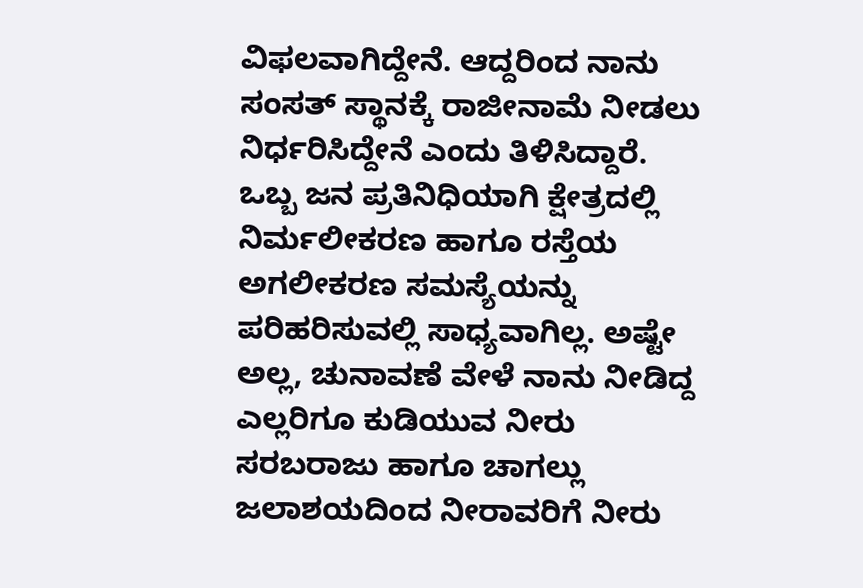ವಿಫಲವಾಗಿದ್ದೇನೆ. ಆದ್ದರಿಂದ ನಾನು ಸಂಸತ್‌ ಸ್ಥಾನಕ್ಕೆ ರಾಜೀನಾಮೆ ನೀಡಲು ನಿರ್ಧರಿಸಿದ್ದೇನೆ ಎಂದು ತಿಳಿಸಿದ್ದಾರೆ. ಒಬ್ಬ ಜನ ಪ್ರತಿನಿಧಿಯಾಗಿ ಕ್ಷೇತ್ರದಲ್ಲಿ ನಿರ್ಮಲೀಕರಣ ಹಾಗೂ ರಸ್ತೆಯ ಅಗಲೀಕರಣ ಸಮಸ್ಯೆಯನ್ನು ಪರಿಹರಿಸುವಲ್ಲಿ ಸಾಧ್ಯವಾಗಿಲ್ಲ. ಅಷ್ಟೇ ಅಲ್ಲ, ಚುನಾವಣೆ ವೇಳೆ ನಾನು ನೀಡಿದ್ದ ಎಲ್ಲರಿಗೂ ಕುಡಿಯುವ ನೀರು ಸರಬರಾಜು ಹಾಗೂ ಚಾಗಲ್ಲು ಜಲಾಶಯದಿಂದ ನೀರಾವರಿಗೆ ನೀರು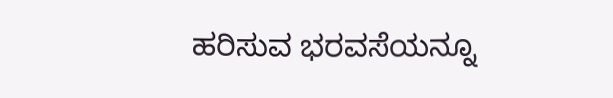ಹರಿಸುವ ಭರವಸೆಯನ್ನೂ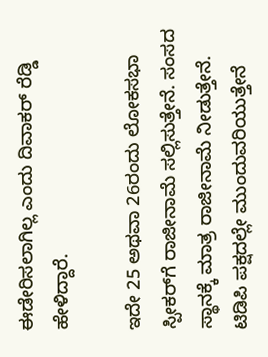ಈಡೇರಿಸಲಾಗಿಲ್ಲ ಎಂದು ದಿವಾಕರ್‌ ರೆಡ್ಡಿ ಹೇಳಿದ್ದಾರೆ.

ಇದೇ 25 ಅಥವಾ 26ರಂದು ಲೋಕಸಭಾ ಸ್ಪೀಕರ್‌ಗೆ ರಾಜೀನಾಮೆ ಸಲ್ಲಿಸುತ್ತೇನೆ. ಸಂಸದ ಸ್ಥಾನಕ್ಕೆ ಮಾತ್ರ ರಾಜೀನಾಮೆ ನೀಡುತ್ತೇನೆ. ಟಿಡಿಪಿ ಪಕ್ಷದಲ್ಲೇ ಮುಂದುವರಿಯುತ್ತೇನೆ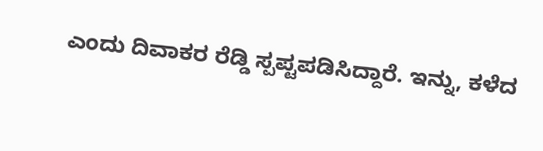ಎಂದು ದಿವಾಕರ ರೆಡ್ಡಿ ಸ್ಪಪ್ಟಪಡಿಸಿದ್ದಾರೆ. ಇನ್ನು, ಕಳೆದ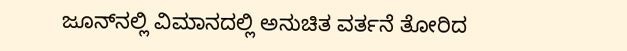ಜೂನ್‌ನಲ್ಲಿ ವಿಮಾನದಲ್ಲಿ ಅನುಚಿತ ವರ್ತನೆ ತೋರಿದ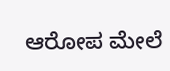ಆರೋಪ ಮೇಲೆ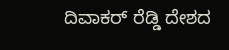ದಿವಾಕರ್‌ ರೆಡ್ಡಿ ದೇಶದ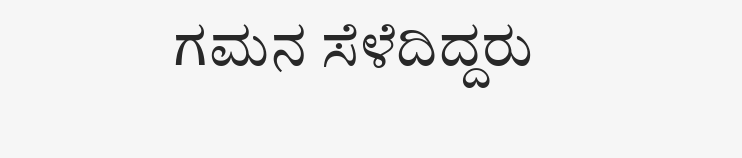ಗಮನ ಸೆಳೆದಿದ್ದರು